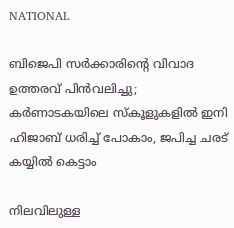NATIONAL

ബിജെപി സർക്കാരിൻ്റെ വിവാദ ഉത്തരവ് പിൻവലിച്ചു; കർണാടകയിലെ സ്കൂളുകളിൽ ഇനി ഹിജാബ് ധരിച്ച് പോകാം, ജപിച്ച ചരട് കയ്യിൽ കെട്ടാം

നിലവിലുള്ള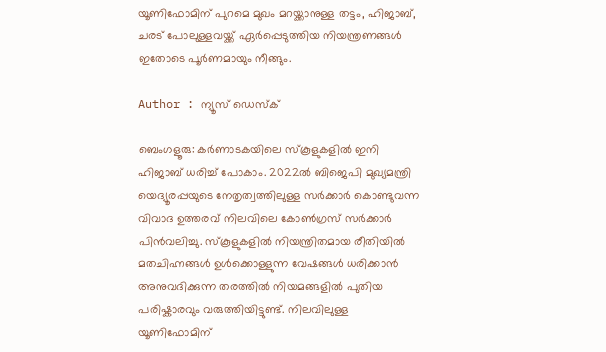യൂണിഫോമിന് പുറമെ മുഖം മറയ്ക്കാനുള്ള തട്ടം, ഹിജാബ്, ചരട് പോലുള്ളവയ്ക്ക് ഏർപ്പെടുത്തിയ നിയന്ത്രണങ്ങൾ ഇതോടെ പൂർണമായും നീങ്ങും.

Author : ന്യൂസ് ഡെസ്ക്

ബെംഗളൂരു: കർണാടകയിലെ സ്കൂളുകളിൽ ഇനി ഹിജാബ് ധരിച്ച് പോകാം. 2022ൽ ബിജെപി മുഖ്യമന്ത്രി യെദ്യൂരപ്പയുടെ നേതൃത്വത്തിലുള്ള സർക്കാർ കൊണ്ടുവന്ന വിവാദ ഉത്തരവ് നിലവിലെ കോൺഗ്രസ് സർക്കാർ പിൻവലിച്ചു. സ്കൂളുകളിൽ നിയന്ത്രിതമായ രീതിയിൽ മതചിഹ്നങ്ങൾ ഉൾക്കൊള്ളുന്ന വേഷങ്ങൾ ധരിക്കാൻ അനുവദിക്കുന്ന തരത്തിൽ നിയമങ്ങളിൽ പുതിയ പരിഷ്കാരവും വരുത്തിയിട്ടുണ്ട്. നിലവിലുള്ള യൂണിഫോമിന്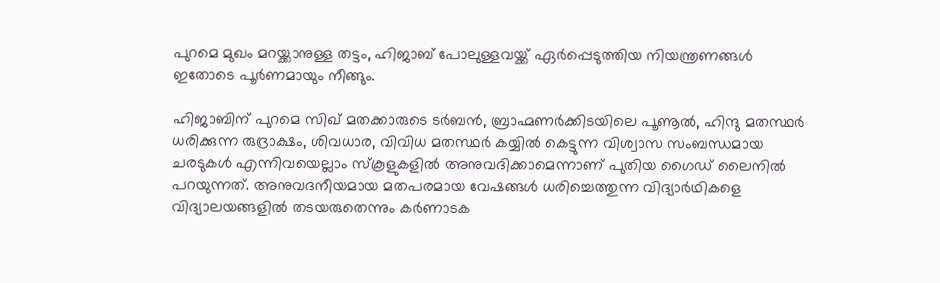പുറമെ മുഖം മറയ്ക്കാനുള്ള തട്ടം, ഹിജാബ് പോലുള്ളവയ്ക്ക് ഏർപ്പെടുത്തിയ നിയന്ത്രണങ്ങൾ ഇതോടെ പൂർണമായും നീങ്ങും.

ഹിജാബിന് പുറമെ സിഖ് മതക്കാരുടെ ടർബൻ, ബ്രാഹ്മണർക്കിടയിലെ പൂണൂൽ, ഹിന്ദു മതസ്ഥർ ധരിക്കുന്ന രുദ്രാക്ഷം, ശിവധാര, വിവിധ മതസ്ഥർ കയ്യിൽ കെട്ടുന്ന വിശ്വാസ സംബന്ധമായ ചരടുകൾ എന്നിവയെല്ലാം സ്കൂളുകളിൽ അനുവദിക്കാമെന്നാണ് പുതിയ ഗൈഡ് ലൈനിൽ പറയുന്നത്. അനുവദനീയമായ മതപരമായ വേഷങ്ങൾ ധരിച്ചെത്തുന്ന വിദ്യാർഥികളെ വിദ്യാലയങ്ങളിൽ തടയരുതെന്നും കർണാടക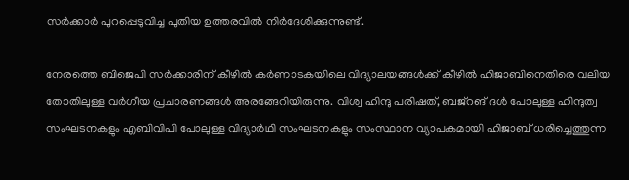സർക്കാർ പുറപ്പെടുവിച്ച പുതിയ ഉത്തരവിൽ നിർദേശിക്കുന്നുണ്ട്.

നേരത്തെ ബിജെപി സർക്കാരിന് കീഴിൽ കർണാടകയിലെ വിദ്യാലയങ്ങൾക്ക് കീഴിൽ ഹിജാബിനെതിരെ വലിയ തോതിലുള്ള വർഗീയ പ്രചാരണങ്ങൾ അരങ്ങേറിയിരുന്നു. വിശ്വ ഹിന്ദു പരിഷത്, ബജ്റങ് ദൾ പോലുള്ള ഹിന്ദുത്വ സംഘടനകളും എബിവിപി പോലുള്ള വിദ്യാർഥി സംഘടനകളും സംസ്ഥാന വ്യാപകമായി ഹിജാബ് ധരിച്ചെത്തുന്ന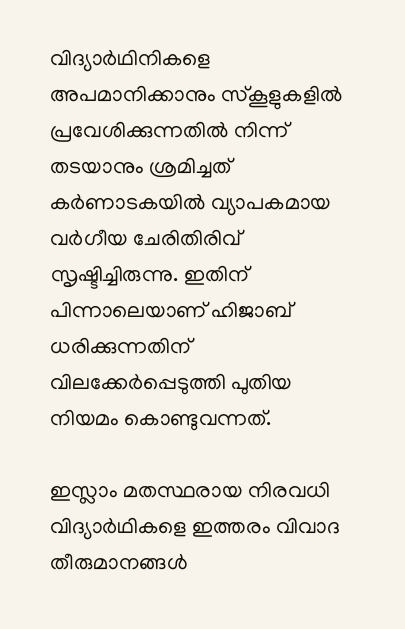വിദ്യാർഥിനികളെ അപമാനിക്കാനും സ്കൂളുകളിൽ പ്രവേശിക്കുന്നതിൽ നിന്ന് തടയാനും ശ്രമിച്ചത് കർണാടകയിൽ വ്യാപകമായ വർഗീയ ചേരിതിരിവ് സൃഷ്ടിച്ചിരുന്നു. ഇതിന് പിന്നാലെയാണ് ഹിജാബ് ധരിക്കുന്നതിന് വിലക്കേർപ്പെടുത്തി പുതിയ നിയമം കൊണ്ടുവന്നത്.

ഇസ്ലാം മതസ്ഥരായ നിരവധി വിദ്യാർഥികളെ ഇത്തരം വിവാദ തീരുമാനങ്ങൾ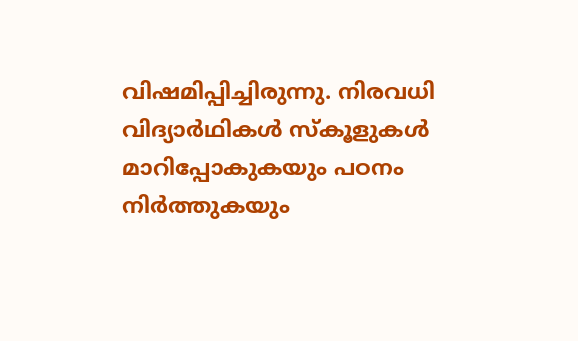വിഷമിപ്പിച്ചിരുന്നു. നിരവധി വിദ്യാർഥികൾ സ്കൂളുകൾ മാറിപ്പോകുകയും പഠനം നിർത്തുകയും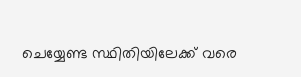ചെയ്യേണ്ട സ്ഥിതിയിലേക്ക് വരെ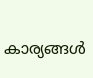കാര്യങ്ങൾ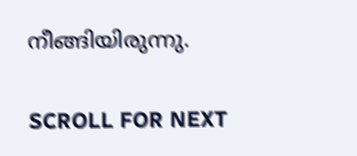നീങ്ങിയിരുന്നു.

SCROLL FOR NEXT